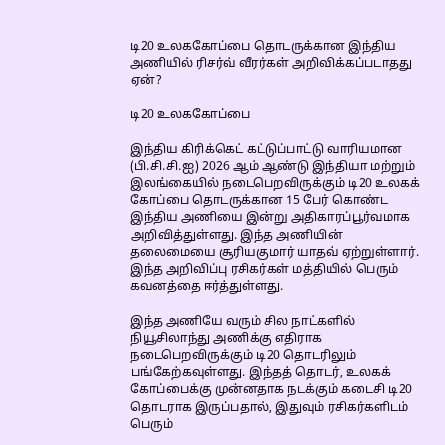டி20 உலககோப்பை தொடருக்கான இந்திய அணியில் ரிசர்வ் வீரர்கள் அறிவிக்கப்படாதது ஏன்?

டி20 உலககோப்பை

இந்திய கிரிக்கெட் கட்டுப்பாட்டு வாரியமான (பி.சி.சி.ஐ) 2026 ஆம் ஆண்டு இந்தியா மற்றும் இலங்கையில் நடைபெறவிருக்கும் டி20 உலகக் கோப்பை தொடருக்கான 15 பேர் கொண்ட இந்திய அணியை இன்று அதிகாரப்பூர்வமாக அறிவித்துள்ளது. இந்த அணியின் தலைமையை சூரியகுமார் யாதவ் ஏற்றுள்ளார். இந்த அறிவிப்பு ரசிகர்கள் மத்தியில் பெரும் கவனத்தை ஈர்த்துள்ளது.

இந்த அணியே வரும் சில நாட்களில் நியூசிலாந்து அணிக்கு எதிராக நடைபெறவிருக்கும் டி20 தொடரிலும் பங்கேற்கவுள்ளது. இந்தத் தொடர், உலகக் கோப்பைக்கு முன்னதாக நடக்கும் கடைசி டி20 தொடராக இருப்பதால், இதுவும் ரசிகர்களிடம் பெரும்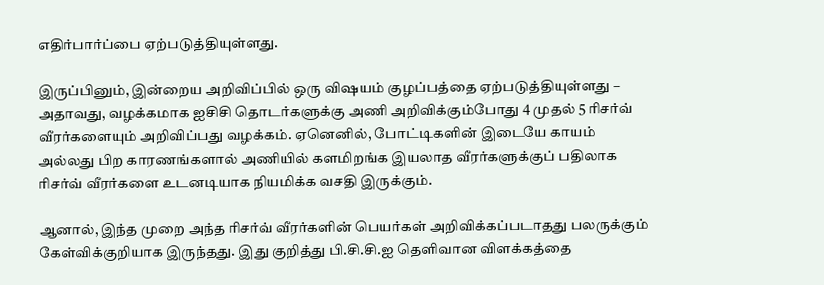எதிர்பார்ப்பை ஏற்படுத்தியுள்ளது.

இருப்பினும், இன்றைய அறிவிப்பில் ஒரு விஷயம் குழப்பத்தை ஏற்படுத்தியுள்ளது – அதாவது, வழக்கமாக ஐசிசி தொடர்களுக்கு அணி அறிவிக்கும்போது 4 முதல் 5 ரிசர்வ் வீரர்களையும் அறிவிப்பது வழக்கம். ஏனெனில், போட்டிகளின் இடையே காயம் அல்லது பிற காரணங்களால் அணியில் களமிறங்க இயலாத வீரர்களுக்குப் பதிலாக ரிசர்வ் வீரர்களை உடனடியாக நியமிக்க வசதி இருக்கும்.

ஆனால், இந்த முறை அந்த ரிசர்வ் வீரர்களின் பெயர்கள் அறிவிக்கப்படாதது பலருக்கும் கேள்விக்குறியாக இருந்தது. இது குறித்து பி.சி.சி.ஐ தெளிவான விளக்கத்தை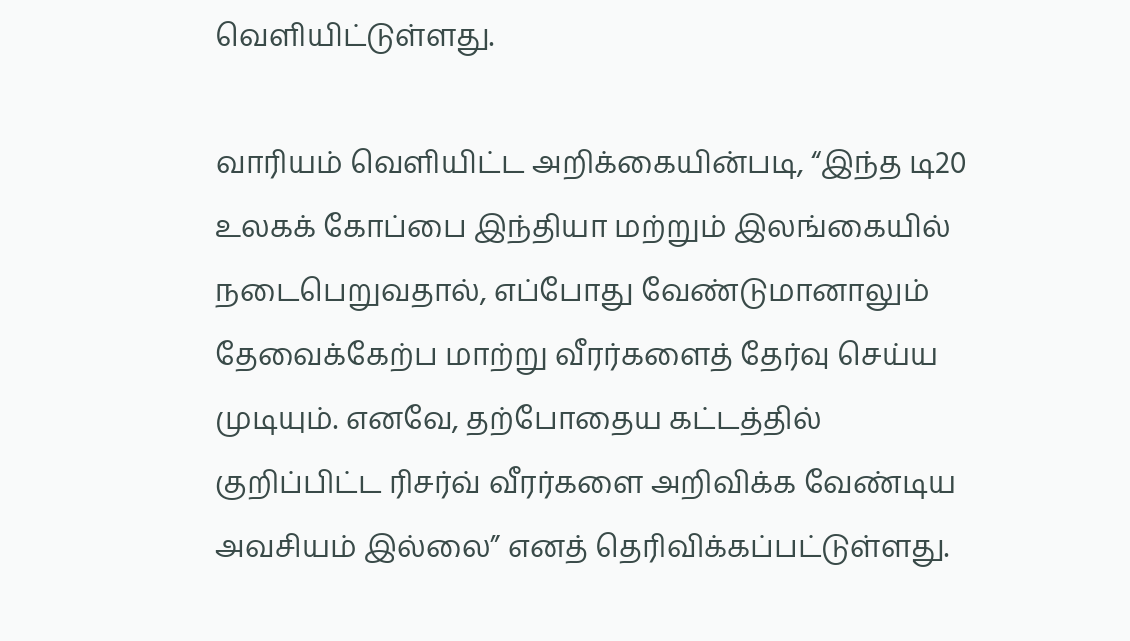வெளியிட்டுள்ளது.

வாரியம் வெளியிட்ட அறிக்கையின்படி, “இந்த டி20 உலகக் கோப்பை இந்தியா மற்றும் இலங்கையில் நடைபெறுவதால், எப்போது வேண்டுமானாலும் தேவைக்கேற்ப மாற்று வீரர்களைத் தேர்வு செய்ய முடியும். எனவே, தற்போதைய கட்டத்தில் குறிப்பிட்ட ரிசர்வ் வீரர்களை அறிவிக்க வேண்டிய அவசியம் இல்லை” எனத் தெரிவிக்கப்பட்டுள்ளது.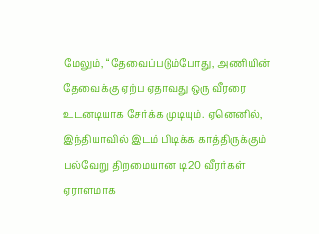மேலும், “தேவைப்படும்போது, அணியின் தேவைக்கு ஏற்ப ஏதாவது ஒரு வீரரை உடனடியாக சேர்க்க முடியும். ஏனெனில், இந்தியாவில் இடம் பிடிக்க காத்திருக்கும் பல்வேறு திறமையான டி20 வீரர்கள் ஏராளமாக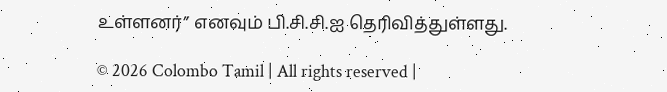உள்ளனர்” எனவும் பி.சி.சி.ஐ தெரிவித்துள்ளது.

© 2026 Colombo Tamil | All rights reserved |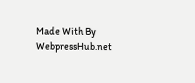Made With By WebpressHub.net